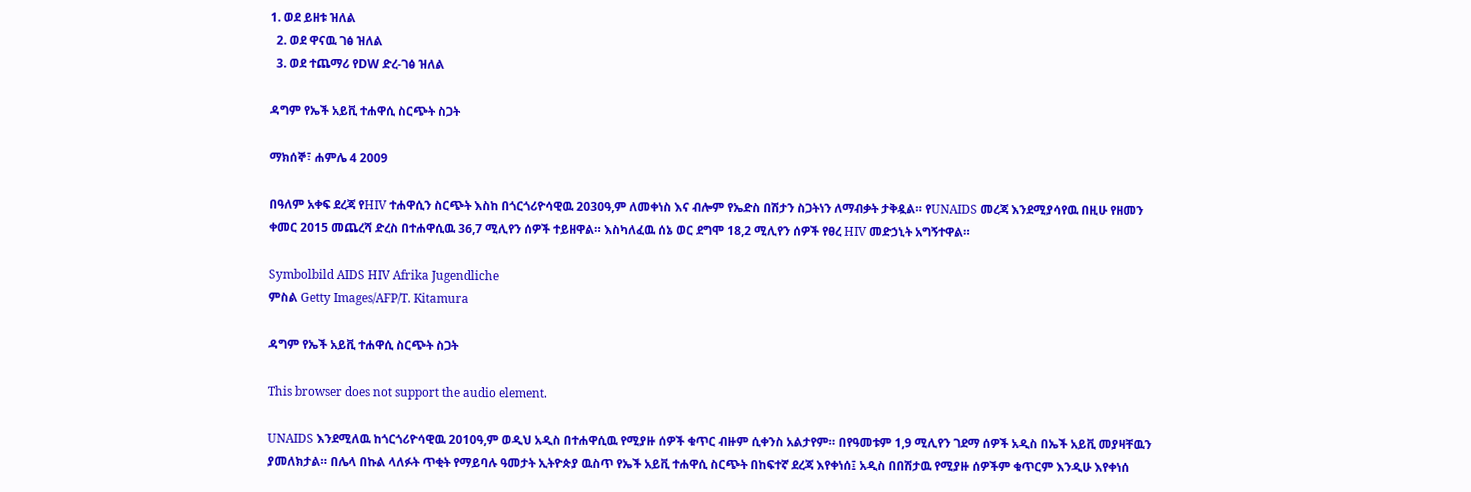1. ወደ ይዘቱ ዝለል
  2. ወደ ዋናዉ ገፅ ዝለል
  3. ወደ ተጨማሪ የDW ድረ-ገፅ ዝለል

ዳግም የኤች አይቪ ተሐዋሲ ስርጭት ስጋት

ማክሰኞ፣ ሐምሌ 4 2009

በዓለም አቀፍ ደረጃ የHIV ተሐዋሲን ስርጭት እስከ በጎርጎሪዮሳዊዉ 2030ዓ,ም ለመቀነስ እና ብሎም የኤድስ በሽታን ስጋትነን ለማብቃት ታቅዷል። የUNAIDS መረጃ እንደሚያሳየዉ በዚሁ የዘመን ቀመር 2015 መጨረሻ ድረስ በተሐዋሲዉ 36,7 ሚሊየን ሰዎች ተይዘዋል። እስካለፈዉ ሰኔ ወር ደግሞ 18,2 ሚሊየን ሰዎች የፀረ HIV መድኃኒት አግኝተዋል።

Symbolbild AIDS HIV Afrika Jugendliche
ምስል Getty Images/AFP/T. Kitamura

ዳግም የኤች አይቪ ተሐዋሲ ስርጭት ስጋት

This browser does not support the audio element.

UNAIDS እንደሚለዉ ከጎርጎሪዮሳዊዉ 2010ዓ,ም ወዲህ አዲስ በተሐዋሲዉ የሚያዙ ሰዎች ቁጥር ብዙም ሲቀንስ አልታየም። በየዓመቱም 1,9 ሚሊየን ገደማ ሰዎች አዲስ በኤች አይቪ መያዛቸዉን ያመለክታል። በሌላ በኩል ላለፉት ጥቂት የማይባሉ ዓመታት ኢትዮጵያ ዉስጥ የኤች አይቪ ተሐዋሲ ስርጭት በከፍተኛ ደረጃ እየቀነሰ፤ አዲስ በበሽታዉ የሚያዙ ሰዎችም ቁጥርም እንዲሁ እየቀነሰ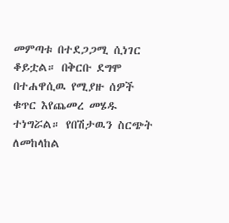መምጣቱ በተደጋጋሚ ሲነገር ቆይቷል። በቅርቡ ደግሞ በተሐዋሲዉ የሚያዙ ሰዎች ቁጥር እየጨመረ መሄዱ ተነግሯል። የበሽታዉን ስርጭት ለመከላከል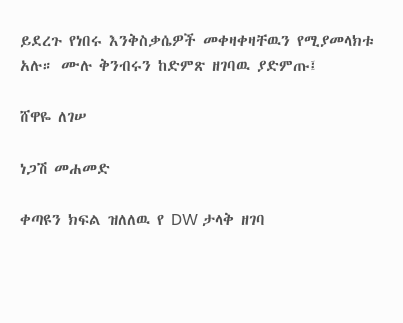ይደረጉ የነበሩ እንቅስቃሴዎች መቀዛቀዛቸዉን የሚያመላክቱ አሉ። ሙሉ ቅንብሩን ከድምጽ ዘገባዉ ያድምጡ፤

ሸዋዬ ለገሠ

ነጋሽ መሐመድ

ቀጣዩን ክፍል ዝለለዉ የ DW ታላቅ ዘገባ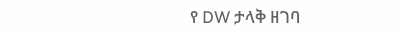የ DW ታላቅ ዘገባ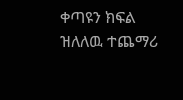ቀጣዩን ክፍል ዝለለዉ ተጨማሪ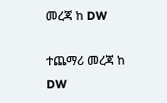መረጃ ከ DW

ተጨማሪ መረጃ ከ DW